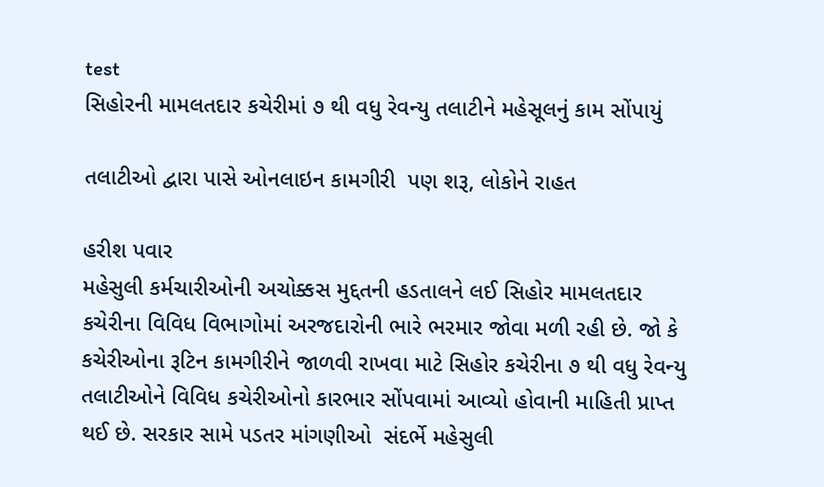test
સિહોરની મામલતદાર કચેરીમાં ૭ થી વધુ રેવન્યુ તલાટીને મહેસૂલનું કામ સોંપાયું

તલાટીઓ દ્વારા પાસે ઓનલાઇન કામગીરી  પણ શરૂ, લોકોને રાહત

હરીશ પવાર
મહેસુલી કર્મચારીઓની અચોક્કસ મુદ્દતની હડતાલને લઈ સિહોર મામલતદાર કચેરીના વિવિધ વિભાગોમાં અરજદારોની ભારે ભરમાર જોવા મળી રહી છે. જો કે કચેરીઓના રૂટિન કામગીરીને જાળવી રાખવા માટે સિહોર કચેરીના ૭ થી વધુ રેવન્યુ તલાટીઓને વિવિધ કચેરીઓનો કારભાર સોંપવામાં આવ્યો હોવાની માહિતી પ્રાપ્ત થઈ છે. સરકાર સામે પડતર માંગણીઓ  સંદર્ભે મહેસુલી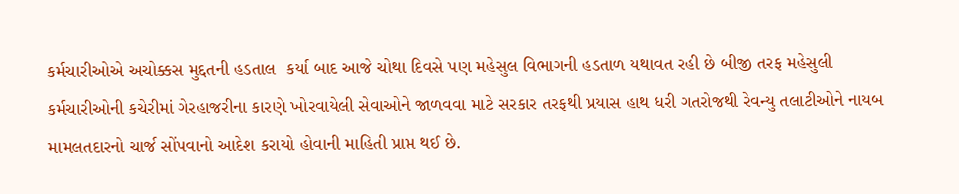કર્મચારીઓએ અચોક્કસ મુદ્દતની હડતાલ  કર્યા બાદ આજે ચોથા દિવસે પણ મહેસુલ વિભાગની હડતાળ યથાવત રહી છે બીજી તરફ મહેસુલી કર્મચારીઓની કચેરીમાં ગેરહાજરીના કારણે ખોરવાયેલી સેવાઓને જાળવવા માટે સરકાર તરફથી પ્રયાસ હાથ ધરી ગતરોજથી રેવન્યુ તલાટીઓને નાયબ મામલતદારનો ચાર્જ સોંપવાનો આદેશ કરાયો હોવાની માહિતી પ્રાપ્ત થઈ છે.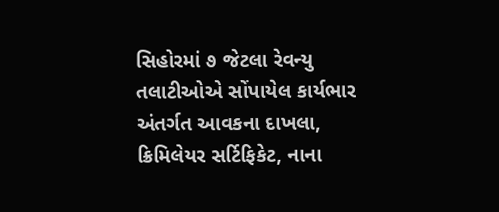સિહોરમાં ૭ જેટલા રેવન્યુ તલાટીઓએ સોંપાયેલ કાર્યભાર અંતર્ગત આવકના દાખલા, ક્રિમિલેયર સર્ટિફિકેટ, નાના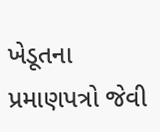ખેડૂતના પ્રમાણપત્રો જેવી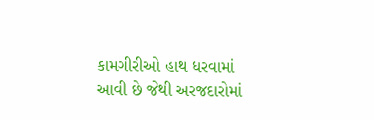કામગીરીઓ હાથ ધરવામાં આવી છે જેથી અરજદારોમાં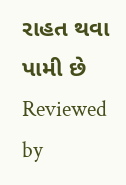રાહત થવા પામી છે
Reviewed by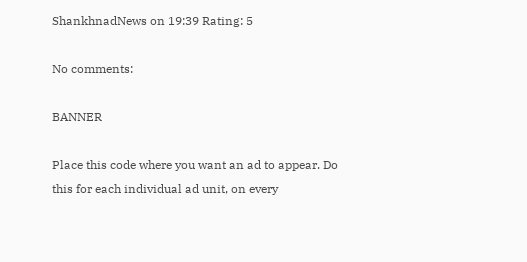ShankhnadNews on 19:39 Rating: 5

No comments:

BANNER

Place this code where you want an ad to appear. Do this for each individual ad unit, on every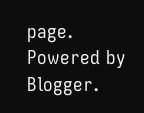page.
Powered by Blogger.